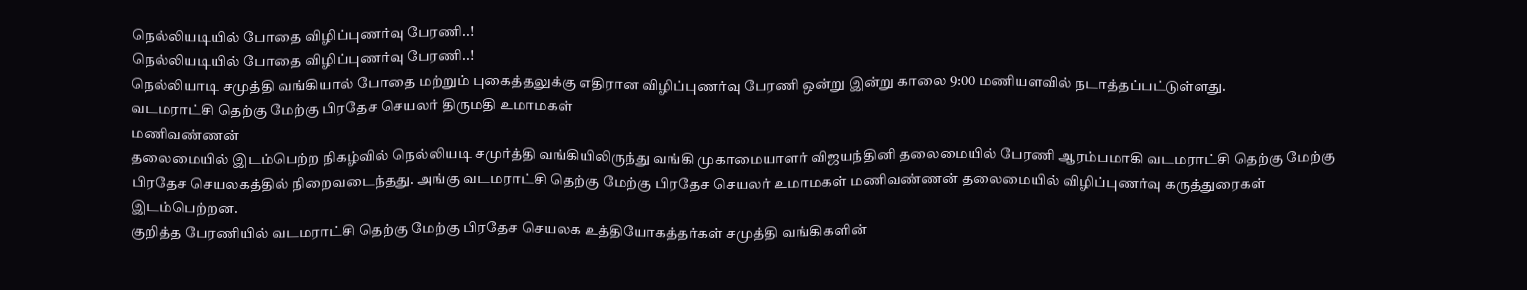நெல்லியடியில் போதை விழிப்புணர்வு பேரணி..!
நெல்லியடியில் போதை விழிப்புணர்வு பேரணி..!
நெல்லியாடி சமுத்தி வங்கியால் போதை மற்றும் புகைத்தலுக்கு எதிரான விழிப்புணர்வு பேரணி ஒன்று இன்று காலை 9:00 மணியளவில் நடாத்தப்பட்டுள்ளது.
வடமராட்சி தெற்கு மேற்கு பிரதேச செயலர் திருமதி உமாமகள்
மணிவண்ணன்
தலைமையில் இடம்பெற்ற நிகழ்வில் நெல்லியடி சமுர்த்தி வங்கியிலிருந்து வங்கி முகாமையாளர் விஜயந்தினி தலைமையில் பேரணி ஆரம்பமாகி வடமராட்சி தெற்கு மேற்கு பிரதேச செயலகத்தில் நிறைவடைந்தது. அங்கு வடமராட்சி தெற்கு மேற்கு பிரதேச செயலர் உமாமகள் மணிவண்ணன் தலைமையில் விழிப்புணர்வு கருத்துரைகள் இடம்பெற்றன.
குறித்த பேரணியில் வடமராட்சி தெற்கு மேற்கு பிரதேச செயலக உத்தியோகத்தர்கள் சமுத்தி வங்கிகளின்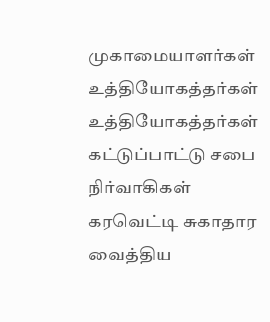முகாமையாளர்கள் உத்தியோகத்தர்கள் உத்தியோகத்தர்கள் கட்டுப்பாட்டு சபை நிர்வாகிகள் கரவெட்டி சுகாதார வைத்திய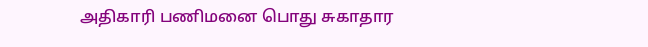அதிகாரி பணிமனை பொது சுகாதார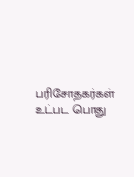பரிசோதகர்கள் உட்பட பொது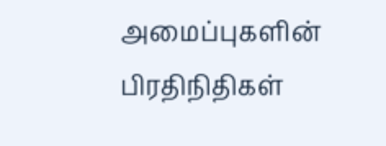அமைப்புகளின் பிரதிநிதிகள்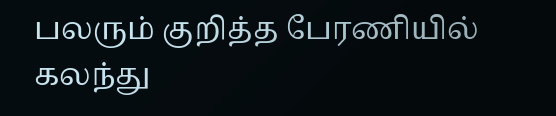பலரும் குறித்த பேரணியில் கலந்து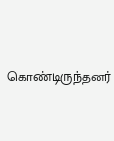கொண்டிருந்தனர்